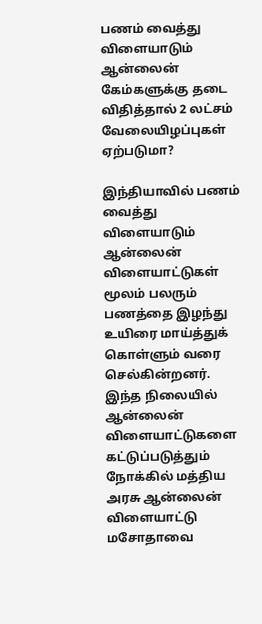பணம் வைத்து விளையாடும் ஆன்லைன் கேம்களுக்கு தடை விதித்தால் 2 லட்சம் வேலையிழப்புகள் ஏற்படுமா?

இந்தியாவில் பணம் வைத்து விளையாடும் ஆன்லைன் விளையாட்டுகள் மூலம் பலரும் பணத்தை இழந்து உயிரை மாய்த்துக் கொள்ளும் வரை செல்கின்றனர். இந்த நிலையில் ஆன்லைன் விளையாட்டுகளை கட்டுப்படுத்தும் நோக்கில் மத்திய அரசு ஆன்லைன் விளையாட்டு மசோதாவை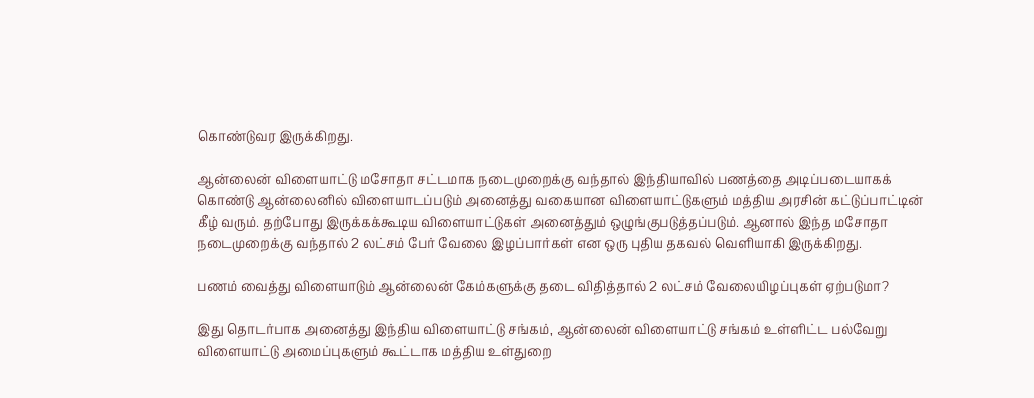கொண்டுவர இருக்கிறது.

ஆன்லைன் விளையாட்டு மசோதா சட்டமாக நடைமுறைக்கு வந்தால் இந்தியாவில் பணத்தை அடிப்படையாகக் கொண்டு ஆன்லைனில் விளையாடப்படும் அனைத்து வகையான விளையாட்டுகளும் மத்திய அரசின் கட்டுப்பாட்டின் கீழ் வரும். தற்போது இருக்கக்கூடிய விளையாட்டுகள் அனைத்தும் ஒழுங்குபடுத்தப்படும். ஆனால் இந்த மசோதா நடைமுறைக்கு வந்தால் 2 லட்சம் பேர் வேலை இழப்பார்கள் என ஒரு புதிய தகவல் வெளியாகி இருக்கிறது.

பணம் வைத்து விளையாடும் ஆன்லைன் கேம்களுக்கு தடை விதித்தால் 2 லட்சம் வேலையிழப்புகள் ஏற்படுமா?

இது தொடர்பாக அனைத்து இந்திய விளையாட்டு சங்கம், ஆன்லைன் விளையாட்டு சங்கம் உள்ளிட்ட பல்வேறு விளையாட்டு அமைப்புகளும் கூட்டாக மத்திய உள்துறை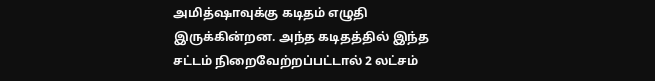அமித்ஷாவுக்கு கடிதம் எழுதி இருக்கின்றன. அந்த கடிதத்தில் இந்த சட்டம் நிறைவேற்றப்பட்டால் 2 லட்சம்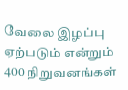வேலை இழப்பு ஏற்படும் என்றும் 400 நிறுவனங்கள்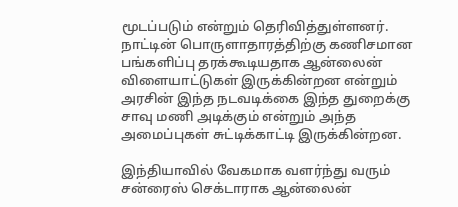மூடப்படும் என்றும் தெரிவித்துள்ளனர். நாட்டின் பொருளாதாரத்திற்கு கணிசமான பங்களிப்பு தரக்கூடியதாக ஆன்லைன் விளையாட்டுகள் இருக்கின்றன என்றும் அரசின் இந்த நடவடிக்கை இந்த துறைக்கு சாவு மணி அடிக்கும் என்றும் அந்த அமைப்புகள் சுட்டிக்காட்டி இருக்கின்றன.

இந்தியாவில் வேகமாக வளர்ந்து வரும் சன்ரைஸ் செக்டாராக ஆன்லைன்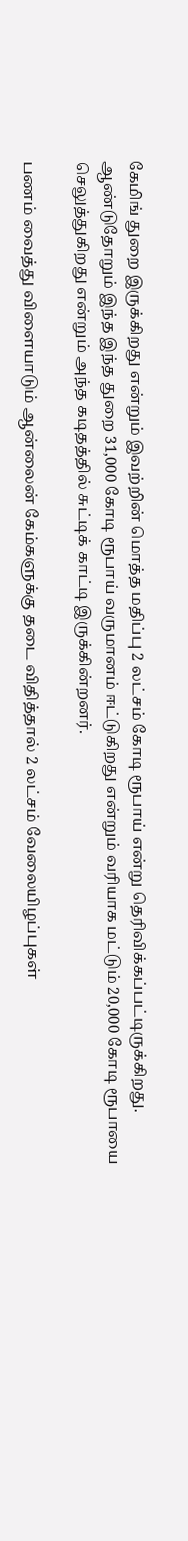கேமிங் துறை இருக்கிறது என்றும் இவற்றின் மொத்த மதிப்பு 2 லட்சம் கோடி ரூபாய் என்று தெரிவிக்கப்பட்டிருக்கிறது. ஆண்டுதோறும் இந்த இந்த துறை 31,000 கோடி ரூபாய் வருமானம் ஈட்டுகிறது என்றும் வரியாக மட்டும் 20,000 கோடி ரூபாயை செலுத்துகிறது என்றும் அந்த கடிதத்தில் சுட்டிக் காட்டி இருக்கின்றனர்.

பணம் வைத்து விளையாடும் ஆன்லைன் கேம்களுக்கு தடை விதித்தால் 2 லட்சம் வேலையிழப்புகள்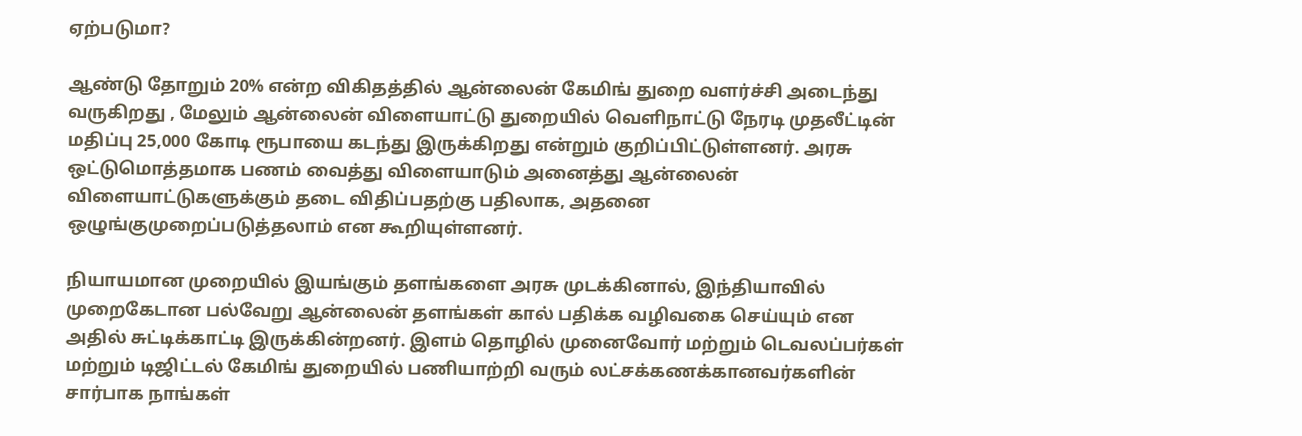ஏற்படுமா?

ஆண்டு தோறும் 20% என்ற விகிதத்தில் ஆன்லைன் கேமிங் துறை வளர்ச்சி அடைந்து வருகிறது , மேலும் ஆன்லைன் விளையாட்டு துறையில் வெளிநாட்டு நேரடி முதலீட்டின் மதிப்பு 25,000 கோடி ரூபாயை கடந்து இருக்கிறது என்றும் குறிப்பிட்டுள்ளனர். அரசு ஒட்டுமொத்தமாக பணம் வைத்து விளையாடும் அனைத்து ஆன்லைன் விளையாட்டுகளுக்கும் தடை விதிப்பதற்கு பதிலாக, அதனை ஒழுங்குமுறைப்படுத்தலாம் என கூறியுள்ளனர்.

நியாயமான முறையில் இயங்கும் தளங்களை அரசு முடக்கினால், இந்தியாவில் முறைகேடான பல்வேறு ஆன்லைன் தளங்கள் கால் பதிக்க வழிவகை செய்யும் என அதில் சுட்டிக்காட்டி இருக்கின்றனர். இளம் தொழில் முனைவோர் மற்றும் டெவலப்பர்கள் மற்றும் டிஜிட்டல் கேமிங் துறையில் பணியாற்றி வரும் லட்சக்கணக்கானவர்களின் சார்பாக நாங்கள்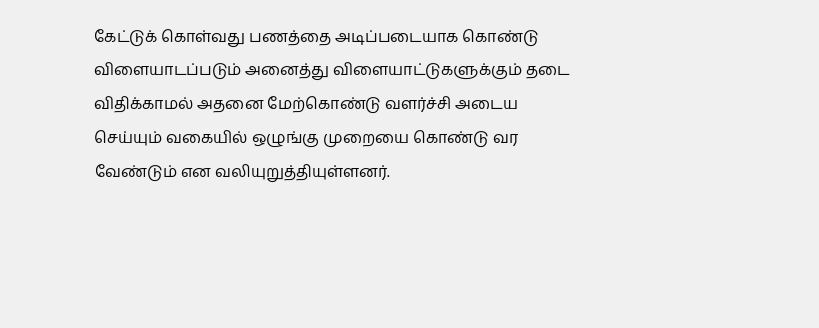கேட்டுக் கொள்வது பணத்தை அடிப்படையாக கொண்டு விளையாடப்படும் அனைத்து விளையாட்டுகளுக்கும் தடை விதிக்காமல் அதனை மேற்கொண்டு வளர்ச்சி அடைய செய்யும் வகையில் ஒழுங்கு முறையை கொண்டு வர வேண்டும் என வலியுறுத்தியுள்ளனர்.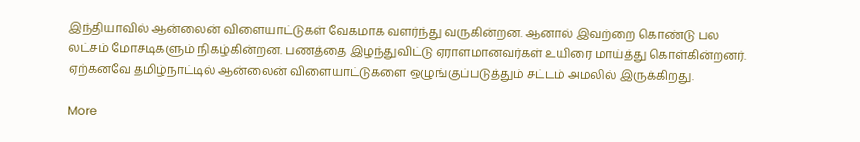இந்தியாவில் ஆன்லைன் விளையாட்டுகள் வேகமாக வளர்ந்து வருகின்றன. ஆனால் இவற்றை கொண்டு பல லட்சம் மோசடிகளும் நிகழ்கின்றன. பணத்தை இழந்துவிட்டு ஏராளமானவர்கள் உயிரை மாய்த்து கொள்கின்றனர். ஏற்கனவே தமிழ்நாட்டில் ஆன்லைன் விளையாட்டுகளை ஒழுங்குப்படுத்தும் சட்டம் அமலில் இருக்கிறது.

More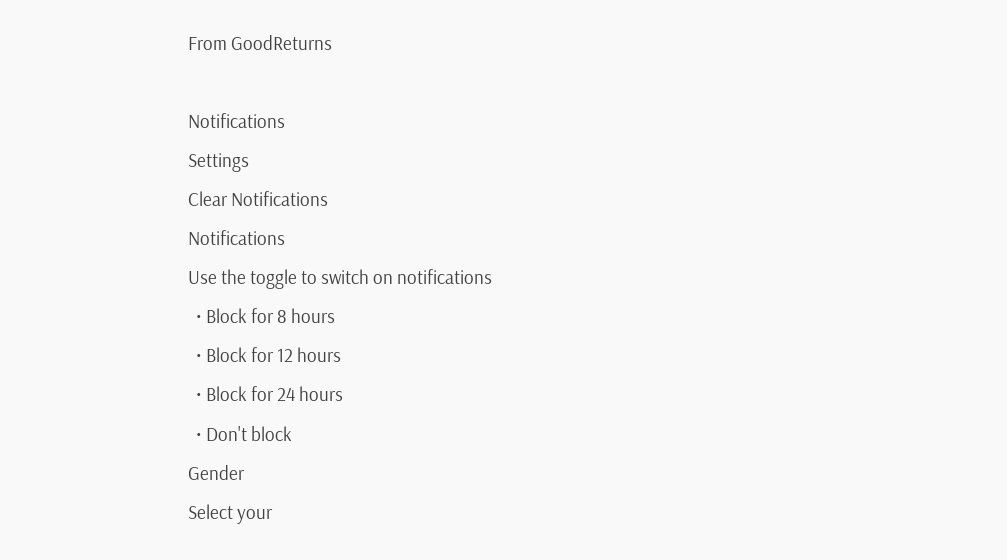From GoodReturns

Notifications
Settings
Clear Notifications
Notifications
Use the toggle to switch on notifications
  • Block for 8 hours
  • Block for 12 hours
  • Block for 24 hours
  • Don't block
Gender
Select your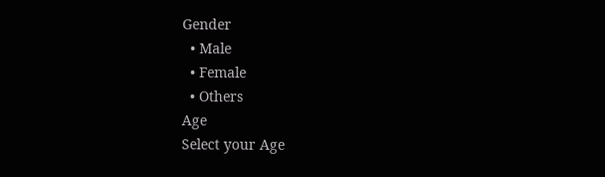Gender
  • Male
  • Female
  • Others
Age
Select your Age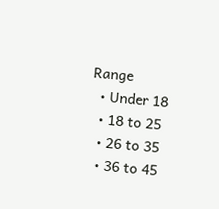Range
  • Under 18
  • 18 to 25
  • 26 to 35
  • 36 to 45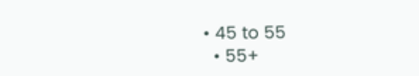• 45 to 55
  • 55+